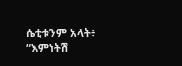ሴቲቱንም አላት፥ “እምነትሽ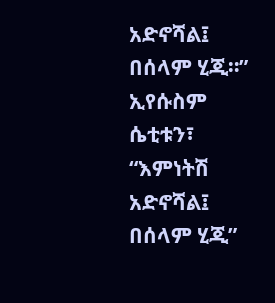አድኖሻል፤ በሰላም ሂጂ።”
ኢየሱስም ሴቲቱን፣ “እምነትሽ አድኖሻል፤ በሰላም ሂጂ”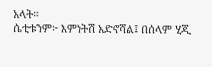አላት።
ሴቲቱንም፦ እምነትሽ አድኖሻል፤ በሰላም ሂጂ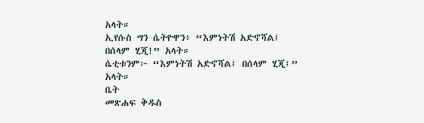አላት።
ኢየሱስ ግን ሴትዮዋን፥ “እምነትሽ አድኖሻል፤ በሰላም ሂጂ!” አላት።
ሴቲቱንም፦ “እምነትሽ አድኖሻል፤ በሰላም ሂጂ፤” አላት።
ቤት
መጽሐፍ ቅዱስ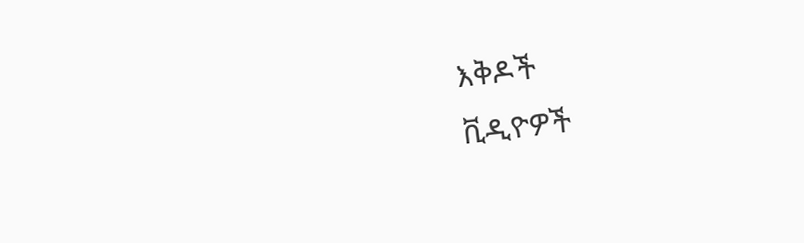እቅዶች
ቪዲዮዎች